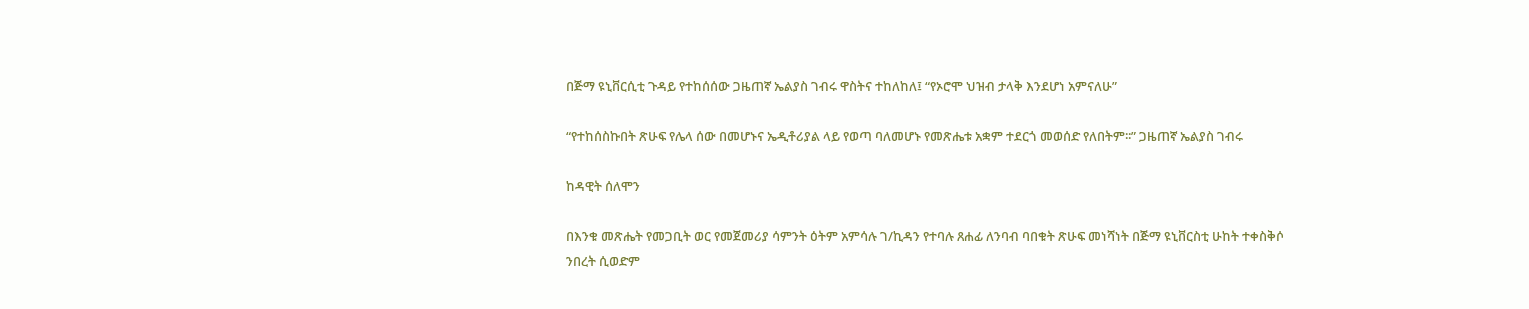በጅማ ዩኒቨርሲቲ ጉዳይ የተከሰሰው ጋዜጠኛ ኤልያስ ገብሩ ዋስትና ተከለከለ፤ “የኦሮሞ ህዝብ ታላቅ እንደሆነ አምናለሁ”

“የተከሰስኩበት ጽሁፍ የሌላ ሰው በመሆኑና ኤዲቶሪያል ላይ የወጣ ባለመሆኑ የመጽሔቱ አቋም ተደርጎ መወሰድ የለበትም፡፡” ጋዜጠኛ ኤልያስ ገብሩ

ከዳዊት ሰለሞን

በእንቁ መጽሔት የመጋቢት ወር የመጀመሪያ ሳምንት ዕትም አምሳሉ ገ/ኪዳን የተባሉ ጸሐፊ ለንባብ ባበቁት ጽሁፍ መነሻነት በጅማ ዩኒቨርስቲ ሁከት ተቀስቅሶ ንበረት ሲወድም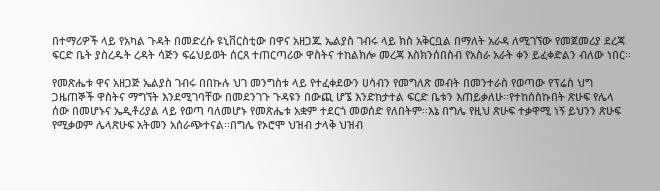በተማሪዎች ላይ የአካል ጉዳት በመድረሱ ዩኒቨርስቲው በዋና አዘጋጁ ኤልያስ ገብሩ ላይ ክስ አቅርቧል በማለት አራዳ ለሚገኘው የመጀመሪያ ደረጃ ፍርድ ቤት ያስረዱት ረዳት ሳጅን ፍሬህይወት ሰርጸ ተጠርጣሪው ዋስትና ተከልክሎ መረጃ እስክንሰበስብ የአስራ አራት ቀን ይፈቀድልን ብለው ነበር፡፡

የመጽሔቱ ዋና አዘጋጅ ኤልያስ ገብሩ በበኩሉ ህገ መንግስቱ ላይ የተፈቀደውን ሀሳብን የመግለጽ መብት በመንተራስ የወጣው የፕሬስ ህግ ጋዜጠኞች ዋስትና ማግኘት እንደሚገባቸው በመደንገጉ ጉዳዩን በውጪ ሆኜ እንድከታተል ፍርድ ቤቱን እጠይቃለሁ፡፡የተከሰስኩበት ጽሁፍ የሌላ ሰው በመሆኑና ኤዲቶሪያል ላይ የወጣ ባለመሆኑ የመጽሔቱ አቋም ተደርጎ መወሰድ የለበትም፡፡እኔ በግሌ የዚህ ጽሁፍ ተቃዋሚ ነኝ ይህንን ጽሁፍ የሚቃወም ሌላጽሁፍ አትመን አሰራጭተናል፡፡በግሌ የኦሮሞ ህዝብ ታላቅ ህዝብ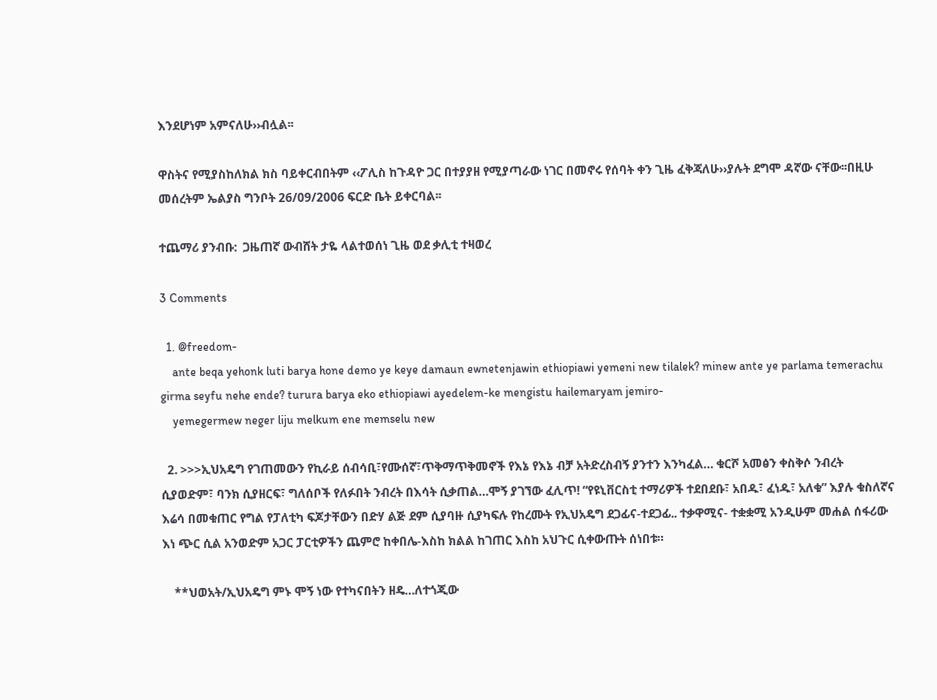እንደሆነም አምናለሁ››ብሏል፡፡

ዋስትና የሚያስከለክል ክስ ባይቀርብበትም ‹‹ፖሊስ ከጉዳዮ ጋር በተያያዘ የሚያጣራው ነገር በመኖሩ የሰባት ቀን ጊዜ ፈቅጃለሁ››ያሉት ደግሞ ዳኛው ናቸው፡፡በዚሁ መሰረትም ኤልያስ ግንቦት 26/09/2006 ፍርድ ቤት ይቀርባል፡፡

ተጨማሪ ያንብቡ:  ጋዜጠኛ ውብሸት ታዬ ላልተወሰነ ጊዜ ወደ ቃሊቲ ተዛወረ

3 Comments

  1. @freedom-
    ante beqa yehonk luti barya hone demo ye keye damaun ewnetenjawin ethiopiawi yemeni new tilalek? minew ante ye parlama temerachu girma seyfu nehe ende? turura barya eko ethiopiawi ayedelem-ke mengistu hailemaryam jemiro-
    yemegermew neger liju melkum ene memselu new

  2. >>>ኢህአዴግ የገጠመውን የኪራይ ሰብሳቢ፣የሙሰኛ፣ጥቅማጥቅመኖች የእኔ የእኔ ብቻ አትድረስብኝ ያንተን እንካፈል… ቁርሾ አመፅን ቀስቅሶ ንብረት ሲያወድም፣ ባንክ ሲያዘርፍ፣ ግለሰቦች የለፉበት ንብረት በእሳት ሲቃጠል…ሞኝ ያገኘው ፈሊጥ! “የዩኒቨርስቲ ተማሪዎች ተደበደቡ፣ አበዱ፣ ፈነዱ፣ አለቁ” እያሉ ቁስለኛና እሬሳ በመቁጠር የግል የፓለቲካ ፍጆታቸውን በድሃ ልጅ ደም ሲያባዙ ሲያካፍሉ የከረሙት የኢህአዴግ ደጋፊና-ተደጋፊ.. ተቃዋሚና- ተቋቋሚ አንዲሁም መሐል ሰፋሪው እነ ጭር ሲል አንወድም አጋር ፓርቲዎችን ጨምሮ ከቀበሌ-እስከ ክልል ከገጠር እስከ አህጉር ሲቀውጡት ሰነበቱ።

    **ህወአት/ኢህአዴግ ምኑ ሞኝ ነው የተካናበትን ዘዴ…ለተጎጂው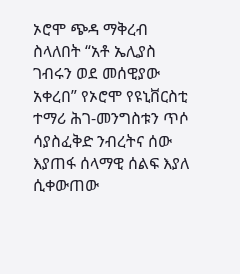ኦሮሞ ጭዳ ማቅረብ ስላለበት “አቶ ኤሊያስ ገብሩን ወደ መሰዊያው አቀረበ” የኦሮሞ የዩኒቨርስቲ ተማሪ ሕገ-መንግስቱን ጥሶ ሳያስፈቅድ ንብረትና ሰው እያጠፋ ሰላማዊ ሰልፍ እያለ ሲቀውጠው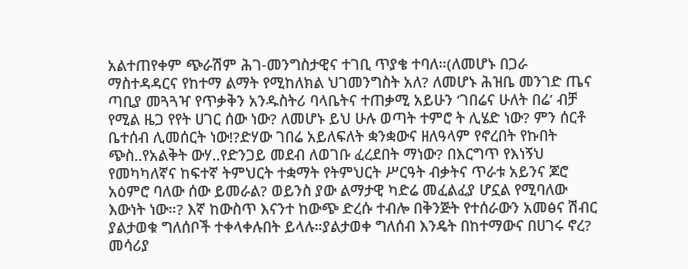አልተጠየቀም ጭራሽም ሕገ-መንግስታዊና ተገቢ ጥያቄ ተባለ።(ለመሆኑ በጋራ ማስተዳዳርና የከተማ ልማት የሚከለክል ህገመንግስት አለ? ለመሆኑ ሕዝቤ መንገድ ጤና ጣቢያ መጓጓዣ የጥቃቅን አንዱስትሪ ባላቤትና ተጠቃሚ አይሁን ‘ገበሬና ሁለት በሬ’ ብቻ የሚል ዜጋ የየት ሀገር ሰው ነው? ለመሆኑ ይህ ሁሉ ወጣት ተምሮ ት ሊሄድ ነው? ምን ሰርቶ ቤተሰብ ሊመሰርት ነው!?ድሃው ገበሬ አይለፍለት ቋንቋውና ዘለዓላም የኖረበት የኩበት ጭስ..የአልቅት ውሃ..የድንጋይ መደብ ለወገቡ ፈረደበት ማነው? በእርግጥ የእነኝህ የመካካለኛና ከፍተኛ ትምህርት ተቋማት የትምህርት ሥርዓት ብቃትና ጥራቱ አይንና ጆሮ አዕምሮ ባለው ሰው ይመራል? ወይንስ ያው ልማታዊ ካድሬ መፈልፈያ ሆኗል የሚባለው እውነት ነው።? እኛ ከውስጥ እናንተ ከውጭ ድረሱ ተብሎ በቅንጅት የተሰራውን አመፅና ሽብር ያልታወቁ ግለሰቦች ተቀላቀሉበት ይላሉ።ያልታወቀ ግለሰብ እንዴት በከተማውና በሀገሩ ኖረ? መሳሪያ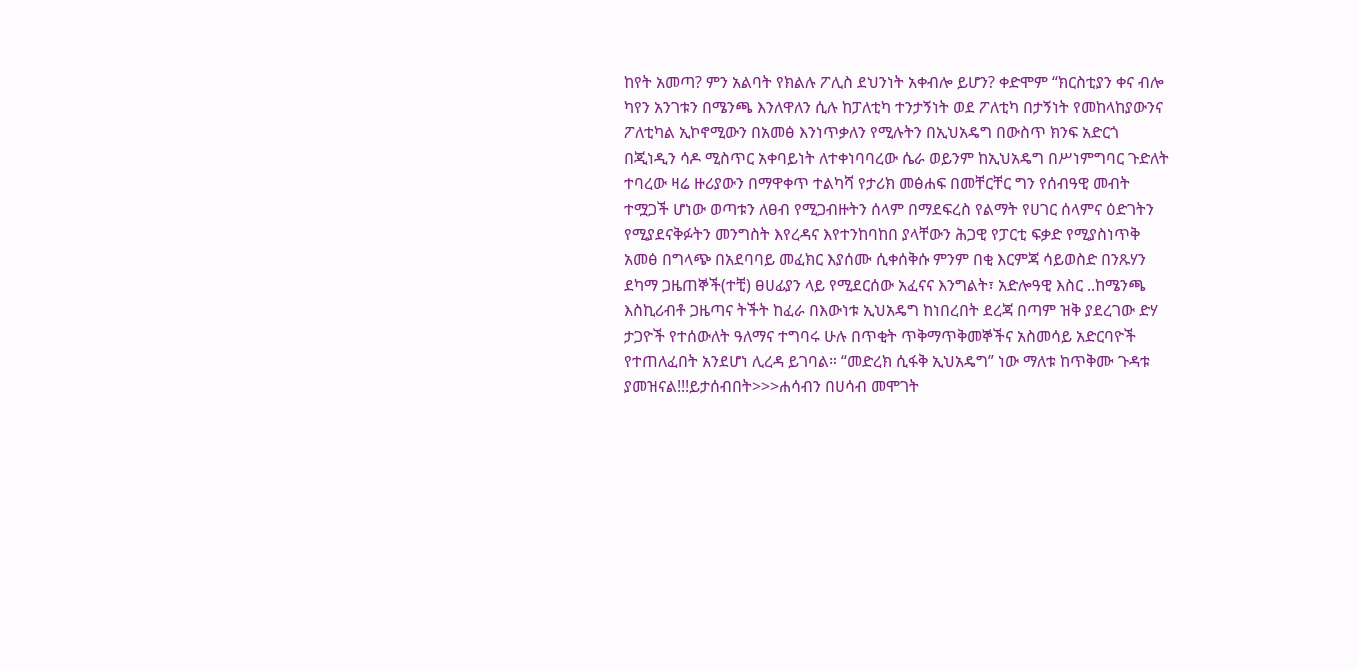ከየት አመጣ? ምን አልባት የክልሉ ፖሊስ ደህንነት አቀብሎ ይሆን? ቀድሞም “ክርስቲያን ቀና ብሎ ካየን አንገቱን በሜንጫ እንለዋለን ሲሉ ከፓለቲካ ተንታኝነት ወደ ፖለቲካ በታኝነት የመከላከያውንና ፖለቲካል ኢኮኖሚውን በአመፅ እንነጥቃለን የሚሉትን በኢህአዴግ በውስጥ ክንፍ አድርጎ በጂነዲን ሳዶ ሚስጥር አቀባይነት ለተቀነባባረው ሴራ ወይንም ከኢህአዴግ በሥነምግባር ጉድለት ተባረው ዛሬ ዙሪያውን በማዋቀጥ ተልካሻ የታሪክ መፅሐፍ በመቸርቸር ግን የሰብዓዊ መብት ተሟጋች ሆነው ወጣቱን ለፀብ የሚጋብዙትን ሰላም በማደፍረስ የልማት የሀገር ሰላምና ዕድገትን የሚያደናቅፉትን መንግስት እየረዳና እየተንከባከበ ያላቸውን ሕጋዊ የፓርቲ ፍቃድ የሚያስነጥቅ አመፅ በግላጭ በአደባባይ መፈክር እያሰሙ ሲቀሰቅሱ ምንም በቂ እርምጃ ሳይወስድ በንጹሃን ደካማ ጋዜጠኞች(ተቺ) ፀሀፊያን ላይ የሚደርሰው አፈናና እንግልት፣ አድሎዓዊ እስር ..ከሜንጫ እስኪሪብቶ ጋዜጣና ትችት ከፈራ በእውነቱ ኢህአዴግ ከነበረበት ደረጃ በጣም ዝቅ ያደረገው ድሃ ታጋዮች የተሰውለት ዓለማና ተግባሩ ሁሉ በጥቂት ጥቅማጥቅመኞችና አስመሳይ አድርባዮች የተጠለፈበት አንደሆነ ሊረዳ ይገባል። “መድረክ ሲፋቅ ኢህአዴግ” ነው ማለቱ ከጥቅሙ ጉዳቱ ያመዝናል!!!ይታሰብበት>>>ሐሳብን በሀሳብ መሞገት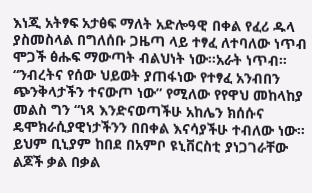እነጂ አትፃፍ አታፅፍ ማለት አድሎዓዊ በቀል የፈሪ ዱላ ያስመስላል በግለሰቡ ጋዜጣ ላይ ተፃፈ ለተባለው ነጥብ ሞጋች ፅሑፍ ማውጣት ብልህነት ነው።አራት ነጥብ። “ንብረትና የሰው ህይወት ያጠፋነው የተፃፈ አንብበን ጭንቅላታችን ተናውጦ ነው” የሚለው የየዋህ መከላከያ መልስ ግን “ነጻ እንድናወጣችሁ አከሌን ክሰሱና ዴሞክራሲያዊነታችንን በበቀል እናሳያችሁ ተብለው ነው። ይህም ቢኒያም ከበደ በአምቦ ዩኒቨርስቲ ያነጋገራቸው ልጆች ቃል በቃል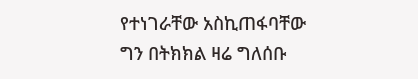የተነገራቸው አስኪጠፋባቸው ግን በትክክል ዛሬ ግለሰቡ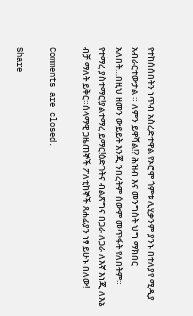የተከሰሰበትን ነጥብ አስረድተዋል የኦሮሞ ጎምቱ ሊሂቃንም ያንኑ በተለያየ ሚዲያ አብራርተውታል ። ለምን ይዋሻል!? ሕዝብ እና መንግስት ህግ ማክበር አለበት…በዚህ ዘመን ውይይት እንጂ ንበረትም ሰውም መጥፋት የለበትም። የተማረ ያስተማር!ያልተማረ ይማር!ዕድገትና ብልጽግና በጋራ ለጋራ ለእኛ እነጂ ለእኔ ብቻ ማለት ይቅር።ሰላማዊ ጋዜጠኞች ፖለቲከኞች ጸሐፊያን ነፃ ይሁኑ በለው!

Comments are closed.

Share